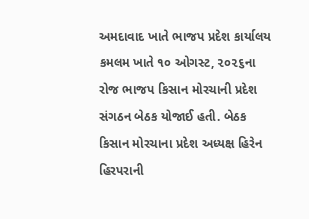અમદાવાદ ખાતે ભાજપ પ્રદેશ કાર્યાલય કમલમ ખાતે ૧૦ ઓગસ્ટ, ૨૦૨૬ના રોજ ભાજપ કિસાન મોરચાની પ્રદેશ સંગઠન બેઠક યોજાઈ હતી. બેઠક કિસાન મોરચાના પ્રદેશ અધ્યક્ષ હિરેન હિરપરાની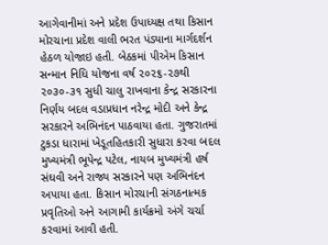આગેવાનીમાં અને પ્રદેશ ઉપાધ્યક્ષ તથા કિસાન મોરચાના પ્રદેશ વાલી ભરત પંડ્યાના માર્ગદર્શન હેઠળ યોજાઇ હતી. બેઠકમાં પીએમ કિસાન સન્માન નિધિ યોજના વર્ષ ૨૦૨૬-૨૭થી ૨૦૩૦-૩૧ સુધી ચાલુ રાખવાના કેન્દ્ર સરકારના નિર્ણય બદલ વડાપ્રધાન નરેન્દ્ર મોદી અને કેન્દ્ર સરકારને અભિનંદન પાઠવાયા હતા. ગુજરાતમાં ટુકડા ધારામાં ખેડૂતહિતકારી સુધારા કરવા બદલ મુખ્યમંત્રી ભૂપેન્દ્ર પટેલ, નાયબ મુખ્યમંત્રી હર્ષ સંઘવી અને રાજ્ય સરકારને પણ અભિનંદન અપાયા હતા. કિસાન મોરચાની સંગઠનાત્મક પ્રવૃતિઓ અને આગામી કાર્યક્રમો અંગે ચર્ચા કરવામાં આવી હતી.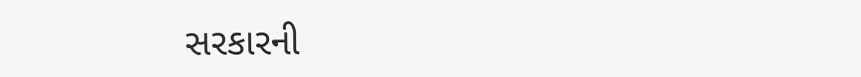સરકારની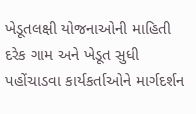ખેડૂતલક્ષી યોજનાઓની માહિતી દરેક ગામ અને ખેડૂત સુધી પહોંચાડવા કાર્યકર્તાઓને માર્ગદર્શન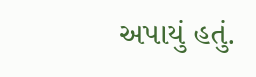અપાયું હતું.